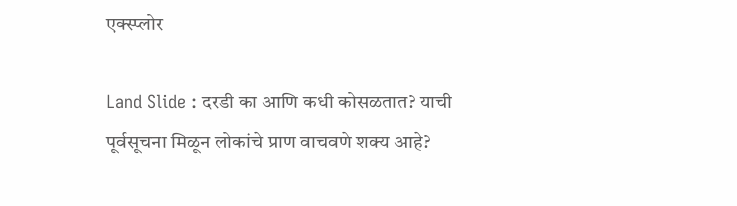एक्स्प्लोर

Land Slide : दरडी का आणि कधी कोसळतात? याची पूर्वसूचना मिळून लोकांचे प्राण वाचवणे शक्य आहे?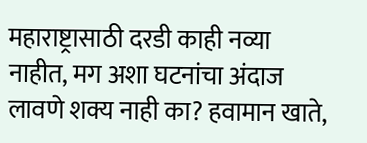महाराष्ट्रासाठी दरडी काही नव्या नाहीत, मग अशा घटनांचा अंदाज लावणे शक्य नाही का? हवामान खाते,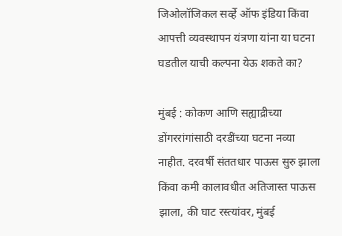जिओलॉजिकल सर्व्हे ऑफ इंडिया किंवा आपत्ती व्यवस्थापन यंत्रणा यांना या घटना घडतील याची कल्पना येऊ शकते का?

मुंबई : कोकण आणि सह्याद्रीच्या डोंगररांगांसाठी दरडींच्या घटना नव्या नाहीत. दरवर्षी संततधार पाऊस सुरु झाला किंवा कमी कालावधीत अतिजास्त पाऊस झाला, की घाट रस्त्यांवर, मुंबई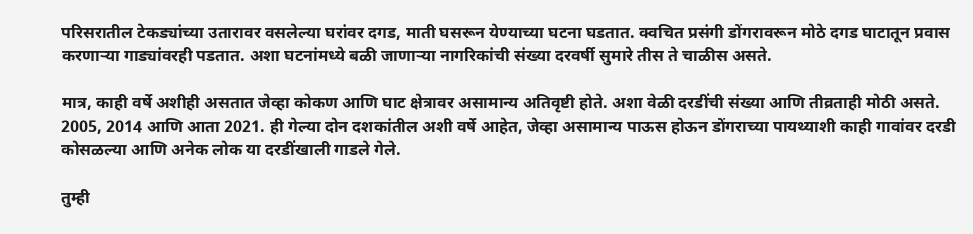परिसरातील टेकड्यांच्या उतारावर वसलेल्या घरांवर दगड, माती घसरून येण्याच्या घटना घडतात. क्वचित प्रसंगी डोंगरावरून मोठे दगड घाटातून प्रवास करणाऱ्या गाड्यांवरही पडतात. अशा घटनांमध्ये बळी जाणाऱ्या नागरिकांची संख्या दरवर्षी सुमारे तीस ते चाळीस असते.

मात्र, काही वर्षे अशीही असतात जेव्हा कोकण आणि घाट क्षेत्रावर असामान्य अतिवृष्टी होते. अशा वेळी दरडींची संख्या आणि तीव्रताही मोठी असते. 2005, 2014 आणि आता 2021. ही गेल्या दोन दशकांतील अशी वर्षे आहेत, जेव्हा असामान्य पाऊस होऊन डोंगराच्या पायथ्याशी काही गावांवर दरडी कोसळल्या आणि अनेक लोक या दरडींखाली गाडले गेले.

तुम्ही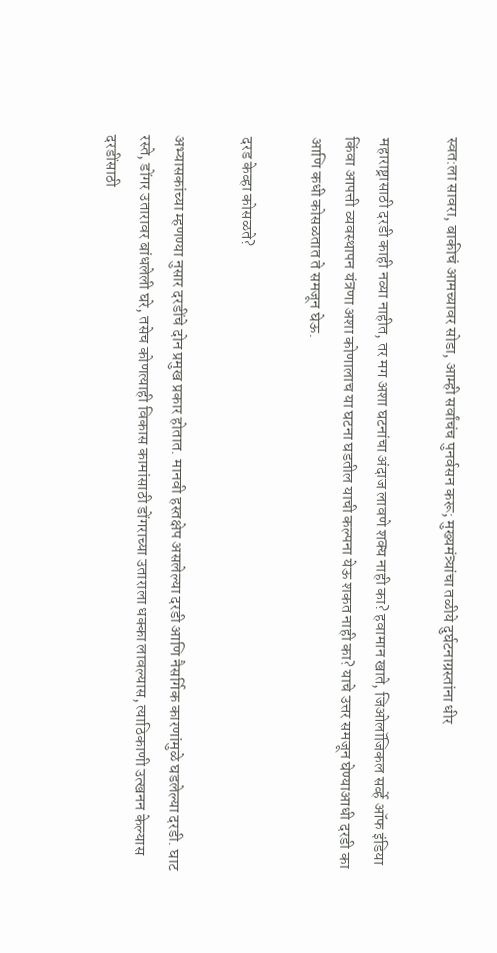स्वत:ला सावरा, बाकीचं आमच्यावर सोडा, आम्ही सर्वांचंच पुनर्वसन करू; मुख्यमंत्र्यांचा तळीये दुर्घटनाग्रस्तांना धीर

महाराष्ट्रासाठी दरडी काही नव्या नाहीत, तर मग अशा घटनांचा अंदाज लावणे शक्य नाही का? हवामान खाते, जिओलॉजिकल सर्व्हे ऑफ इंडिया किंवा आपत्ती व्यवस्थापन यंत्रणा अशा कोणालाच या घटना घडतील याची कल्पना येऊ शकत नाही का? याचे उत्तर समजून घेण्याआधी दरडी का आणि कधी कोसळतात ते समजून घेऊ.

दरड केव्हा कोसळते?

अभ्यासकांच्या म्हणण्या नुसार दरडींचे दोन प्रमुख प्रकार होतात. मानवी हस्तक्षेप असलेल्या दरडी आणि नैसर्गिक कारणांमुळे घडलेल्या दरडी. घाट रस्ते, डोंगर उतारावर बांधलेली घरे, तसेच कोणत्याही विकास कामांसाठी डोंगराच्या उताराला धक्का लावल्यास, त्याठिकाणी उत्खनन केल्यास दरडींसाठी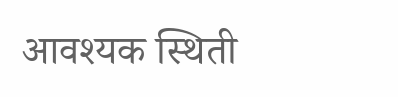आवश्यक स्थिती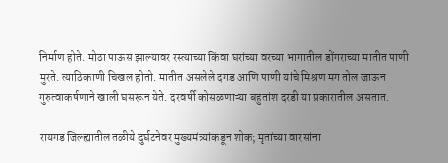निर्माण होते. मोठा पाऊस झाल्यावर रस्त्याच्या किंवा घरांच्या वरच्या भागातील डोंगराच्या मातीत पाणी मुरते. त्याठिकाणी चिखल होतो. मातीत असलेले दगड आणि पाणी यांचे मिश्रण मग तोल जाऊन गुरुत्वाकर्षणाने खाली घसरून येते. दरवर्षी कोसळणाऱ्या बहुतांश दरडी या प्रकारातील असतात.

रायगड जिल्ह्यातील तळीये दुर्घटनेवर मुख्यमंत्र्यांकडून शोक; मृतांच्या वारसांना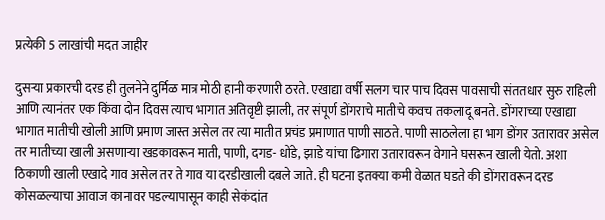प्रत्येकी 5 लाखांची मदत जाहीर

दुसऱ्या प्रकारची दरड ही तुलनेने दुर्मिळ मात्र मोठी हानी करणारी ठरते. एखाद्या वर्षी सलग चार पाच दिवस पावसाची संततधार सुरु राहिली आणि त्यानंतर एक किंवा दोन दिवस त्याच भागात अतिवृष्टी झाली, तर संपूर्ण डोंगराचे मातीचे कवच तकलादू बनते. डोंगराच्या एखाद्या भागात मातीची खोली आणि प्रमाण जास्त असेल तर त्या मातीत प्रचंड प्रमाणात पाणी साठते. पाणी साठलेला हा भाग डोंगर उतारावर असेल तर मातीच्या खाली असणाऱ्या खडकावरून माती, पाणी, दगड- धोंडे, झाडे यांचा ढिगारा उतारावरून वेगाने घसरून खाली येतो. अशा ठिकाणी खाली एखादे गाव असेल तर ते गाव या दरडीखाली दबले जाते. ही घटना इतक्या कमी वेळात घडते की डोंगरावरून दरड कोसळल्याचा आवाज कानावर पडल्यापासून काही सेकंदांत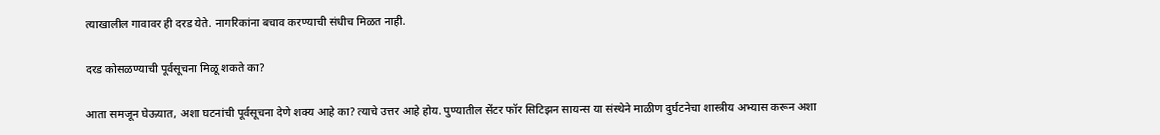त्याखालील गावावर ही दरड येते. नागरिकांना बचाव करण्याची संधीच मिळत नाही.

दरड कोसळण्याची पूर्वसूचना मिळू शकते का?

आता समजून घेऊयात, अशा घटनांची पूर्वसूचना देणे शक्य आहे का? त्याचे उत्तर आहे होय. पुण्यातील सेंटर फॉर सिटिझन सायन्स या संस्थेने माळीण दुर्घटनेचा शास्त्रीय अभ्यास करून अशा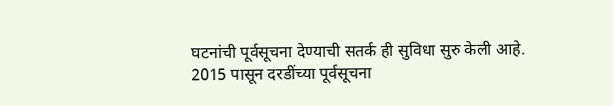घटनांची पूर्वसूचना देण्याची सतर्क ही सुविधा सुरु केली आहे. 2015 पासून दरडींच्या पूर्वसूचना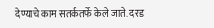देण्याचे काम सतर्कतर्फे केले जाते. दरड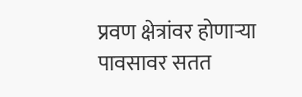प्रवण क्षेत्रांवर होणाऱ्या पावसावर सतत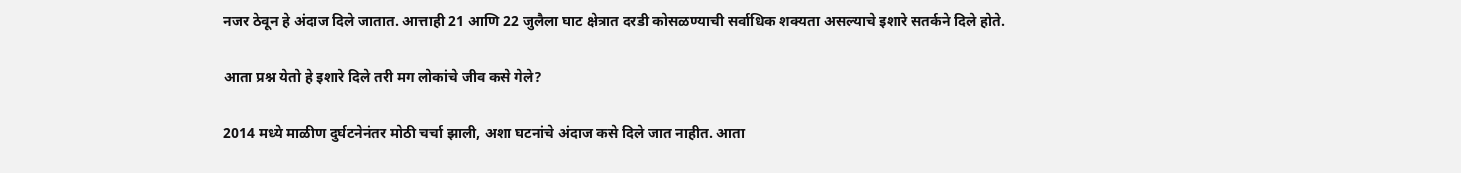नजर ठेवून हे अंदाज दिले जातात. आत्ताही 21 आणि 22 जुलैला घाट क्षेत्रात दरडी कोसळण्याची सर्वाधिक शक्यता असल्याचे इशारे सतर्कने दिले होते.

आता प्रश्न येतो हे इशारे दिले तरी मग लोकांचे जीव कसे गेले?

2014 मध्ये माळीण दुर्घटनेनंतर मोठी चर्चा झाली, अशा घटनांचे अंदाज कसे दिले जात नाहीत. आता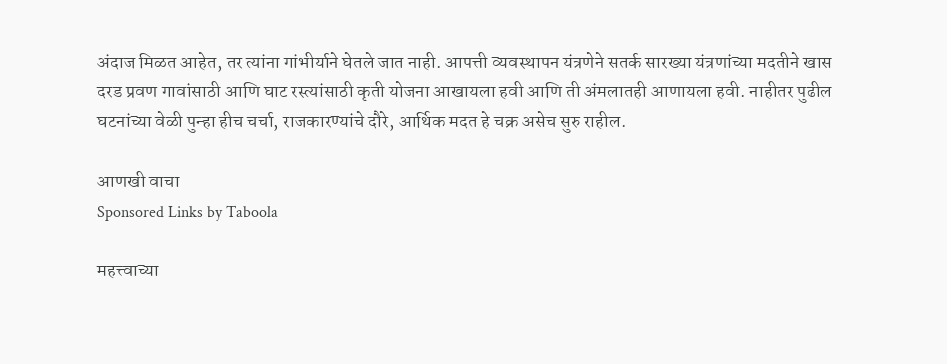अंदाज मिळत आहेत, तर त्यांना गांभीर्याने घेतले जात नाही. आपत्ती व्यवस्थापन यंत्रणेने सतर्क सारख्या यंत्रणांच्या मदतीने खास दरड प्रवण गावांसाठी आणि घाट रस्त्यांसाठी कृती योजना आखायला हवी आणि ती अंमलातही आणायला हवी. नाहीतर पुढील घटनांच्या वेळी पुन्हा हीच चर्चा, राजकारण्यांचे दौरे, आर्थिक मदत हे चक्र असेच सुरु राहील.

आणखी वाचा
Sponsored Links by Taboola

महत्त्वाच्या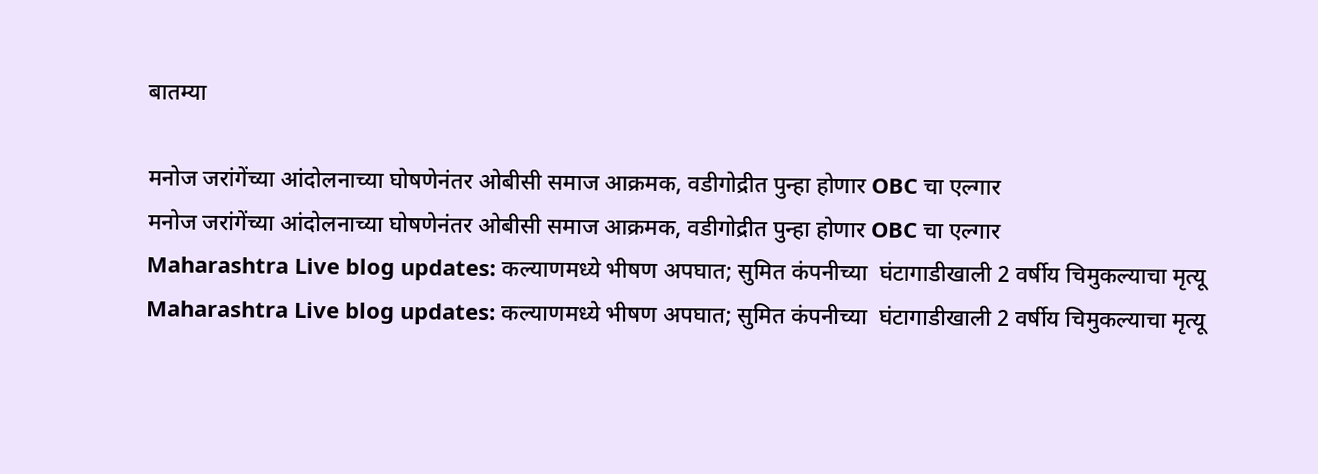बातम्या

मनोज जरांगेंच्या आंदोलनाच्या घोषणेनंतर ओबीसी समाज आक्रमक, वडीगोद्रीत पुन्हा होणार OBC चा एल्गार
मनोज जरांगेंच्या आंदोलनाच्या घोषणेनंतर ओबीसी समाज आक्रमक, वडीगोद्रीत पुन्हा होणार OBC चा एल्गार
Maharashtra Live blog updates: कल्याणमध्ये भीषण अपघात; सुमित कंपनीच्या  घंटागाडीखाली 2 वर्षीय चिमुकल्याचा मृत्यू
Maharashtra Live blog updates: कल्याणमध्ये भीषण अपघात; सुमित कंपनीच्या  घंटागाडीखाली 2 वर्षीय चिमुकल्याचा मृत्यू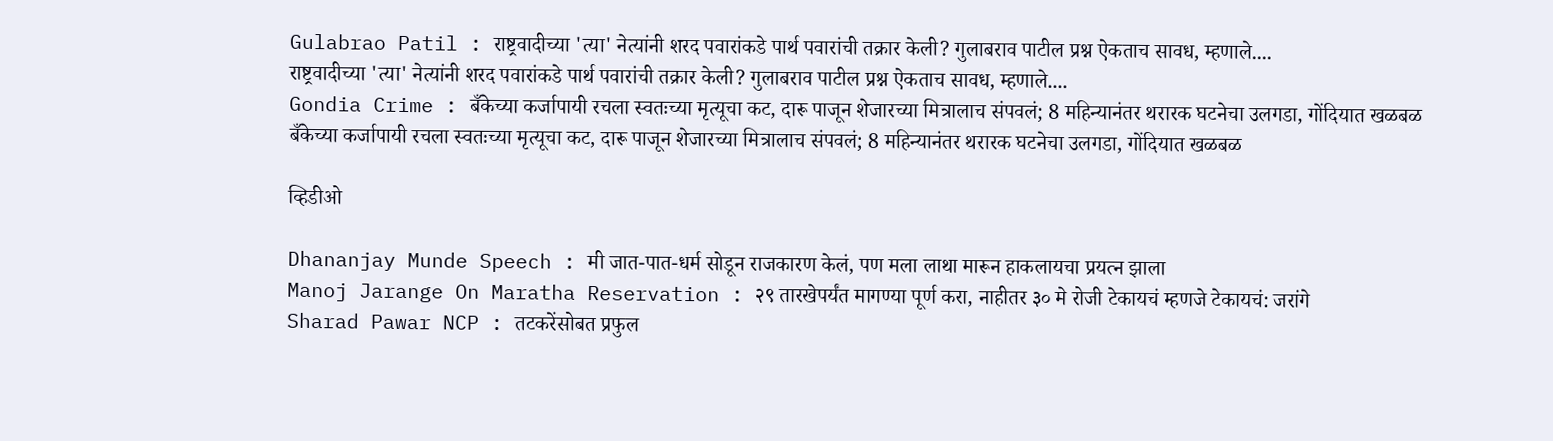Gulabrao Patil : राष्ट्रवादीच्या 'त्या' नेत्यांनी शरद पवारांकडे पार्थ पवारांची तक्रार केली? गुलाबराव पाटील प्रश्न ऐकताच सावध, म्हणाले....
राष्ट्रवादीच्या 'त्या' नेत्यांनी शरद पवारांकडे पार्थ पवारांची तक्रार केली? गुलाबराव पाटील प्रश्न ऐकताच सावध, म्हणाले....
Gondia Crime : बँकेच्या कर्जापायी रचला स्वतःच्या मृत्यूचा कट, दारू पाजून शेजारच्या मित्रालाच संपवलं; 8 महिन्यानंतर थरारक घटनेचा उलगडा, गोंदियात खळबळ
बँकेच्या कर्जापायी रचला स्वतःच्या मृत्यूचा कट, दारू पाजून शेजारच्या मित्रालाच संपवलं; 8 महिन्यानंतर थरारक घटनेचा उलगडा, गोंदियात खळबळ

व्हिडीओ

Dhananjay Munde Speech : मी जात-पात-धर्म सोडून राजकारण केलं, पण मला लाथा मारून हाकलायचा प्रयत्न झाला
Manoj Jarange On Maratha Reservation : २९ तारखेपर्यंत मागण्या पूर्ण करा, नाहीतर ३० मे रोजी टेकायचं म्हणजे टेकायचं: जरांगे
Sharad Pawar NCP : तटकरेंसोबत प्रफुल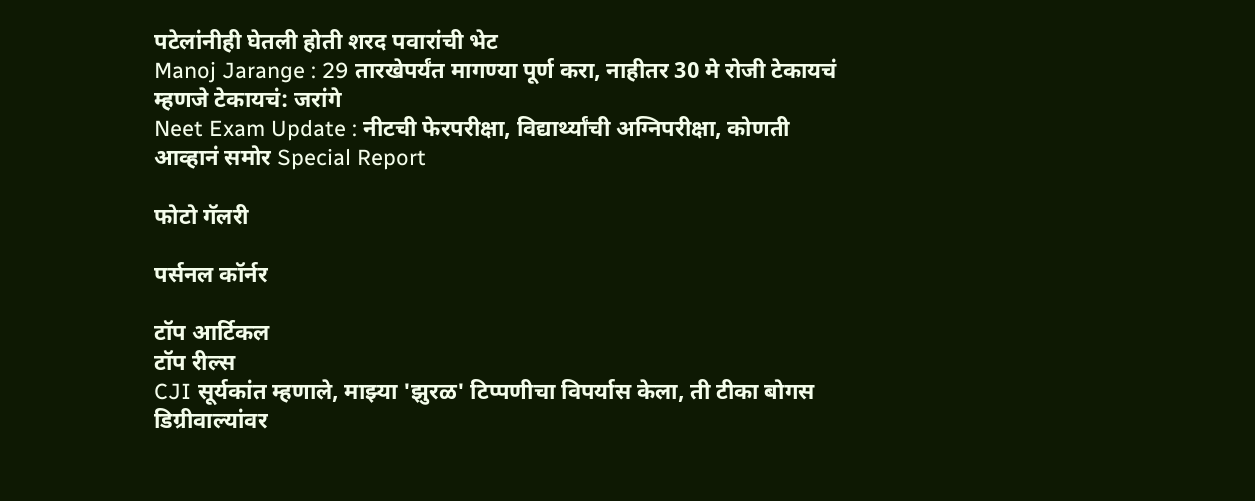पटेलांनीही घेतली होती शरद पवारांची भेट
Manoj Jarange : 29 तारखेपर्यंत मागण्या पूर्ण करा, नाहीतर 30 मे रोजी टेकायचं म्हणजे टेकायचं: जरांगे
Neet Exam Update : नीटची फेरपरीक्षा, विद्यार्थ्यांची अग्निपरीक्षा, कोणती आव्हानं समोर Special Report

फोटो गॅलरी

पर्सनल कॉर्नर

टॉप आर्टिकल
टॉप रील्स
CJI सूर्यकांत म्हणाले, माझ्या 'झुरळ' टिप्पणीचा विपर्यास केला, ती टीका बोगस डिग्रीवाल्यांवर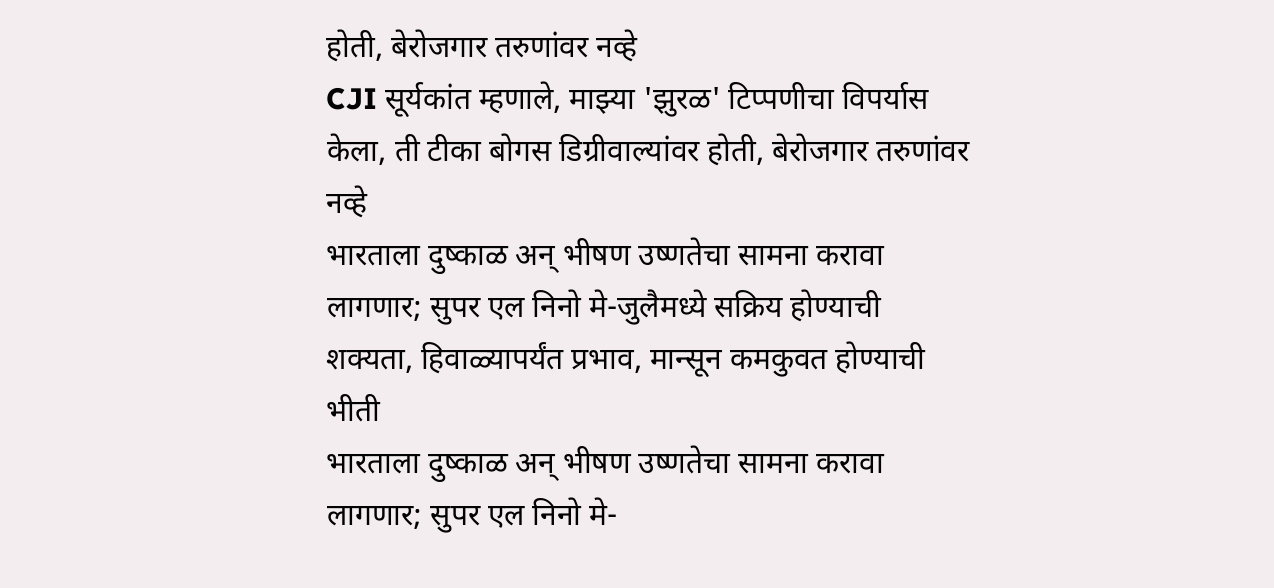होती, बेरोजगार तरुणांवर नव्हे
CJI सूर्यकांत म्हणाले, माझ्या 'झुरळ' टिप्पणीचा विपर्यास केला, ती टीका बोगस डिग्रीवाल्यांवर होती, बेरोजगार तरुणांवर नव्हे
भारताला दुष्काळ अन् भीषण उष्णतेचा सामना करावा लागणार; सुपर एल निनो मे-जुलैमध्ये सक्रिय होण्याची शक्यता, हिवाळ्यापर्यंत प्रभाव, मान्सून कमकुवत होण्याची भीती
भारताला दुष्काळ अन् भीषण उष्णतेचा सामना करावा लागणार; सुपर एल निनो मे-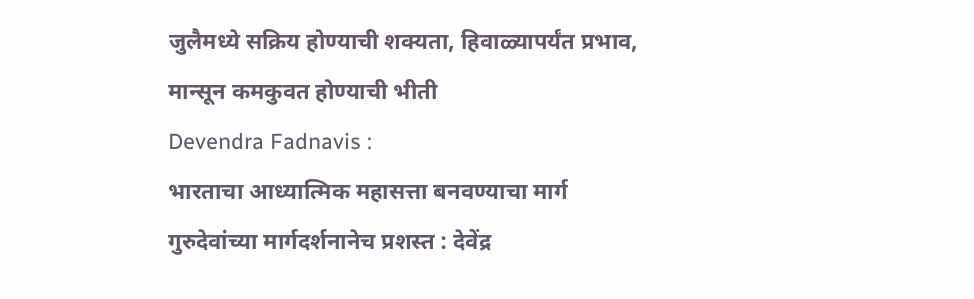जुलैमध्ये सक्रिय होण्याची शक्यता, हिवाळ्यापर्यंत प्रभाव, मान्सून कमकुवत होण्याची भीती
Devendra Fadnavis :
भारताचा आध्यात्मिक महासत्ता बनवण्याचा मार्ग गुरुदेवांच्या मार्गदर्शनानेच प्रशस्त : देवेंद्र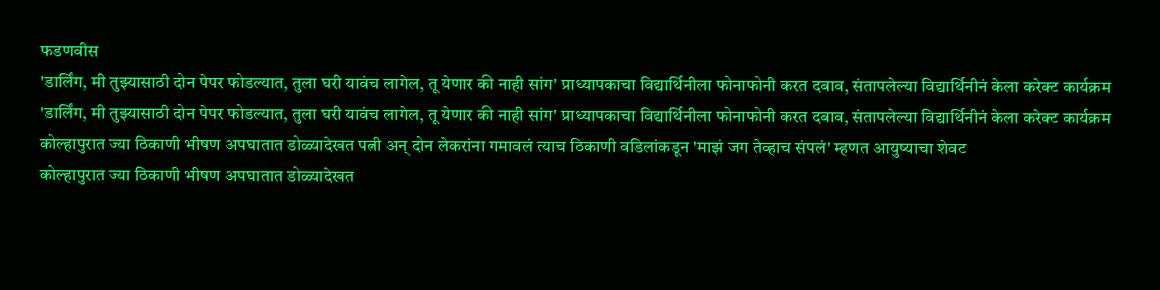फडणवीस
'डार्लिंग, मी तुझ्यासाठी दोन पेपर फोडल्यात, तुला घरी यावंच लागेल, तू येणार की नाही सांग' प्राध्यापकाचा विद्यार्थिनीला फोनाफोनी करत दबाव, संतापलेल्या विद्यार्थिनीनं केला करेक्ट कार्यक्रम
'डार्लिंग, मी तुझ्यासाठी दोन पेपर फोडल्यात, तुला घरी यावंच लागेल, तू येणार की नाही सांग' प्राध्यापकाचा विद्यार्थिनीला फोनाफोनी करत दबाव, संतापलेल्या विद्यार्थिनीनं केला करेक्ट कार्यक्रम
कोल्हापुरात ज्या ठिकाणी भीषण अपघातात डोळ्यादेखत पत्नी अन् दोन लेकरांना गमावलं त्याच ठिकाणी वडिलांकडून 'माझं जग तेव्हाच संपलं' म्हणत आयुष्याचा शेवट
कोल्हापुरात ज्या ठिकाणी भीषण अपघातात डोळ्यादेखत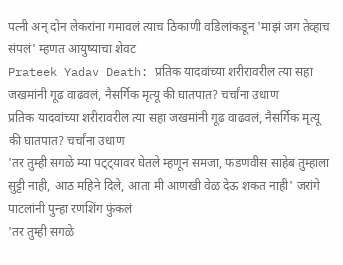पत्नी अन् दोन लेकरांना गमावलं त्याच ठिकाणी वडिलांकडून 'माझं जग तेव्हाच संपलं' म्हणत आयुष्याचा शेवट
Prateek Yadav Death: प्रतिक यादवांच्या शरीरावरील त्या सहा जखमांनी गूढ वाढवलं, नैसर्गिक मृत्यू की घातपात? चर्चांना उधाण
प्रतिक यादवांच्या शरीरावरील त्या सहा जखमांनी गूढ वाढवलं, नैसर्गिक मृत्यू की घातपात? चर्चांना उधाण
'तर तुम्ही सगळे म्या पट्ट्यावर घेतले म्हणून समजा, फडणवीस साहेब तुम्हाला सुट्टी नाही, आठ महिने दिले, आता मी आणखी वेळ देऊ शकत नाही' जरांगे पाटलांनी पुन्हा रणशिंग फुंकलं
'तर तुम्ही सगळे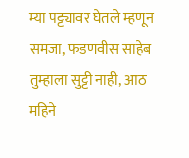म्या पट्ट्यावर घेतले म्हणून समजा, फडणवीस साहेब तुम्हाला सुट्टी नाही, आठ महिने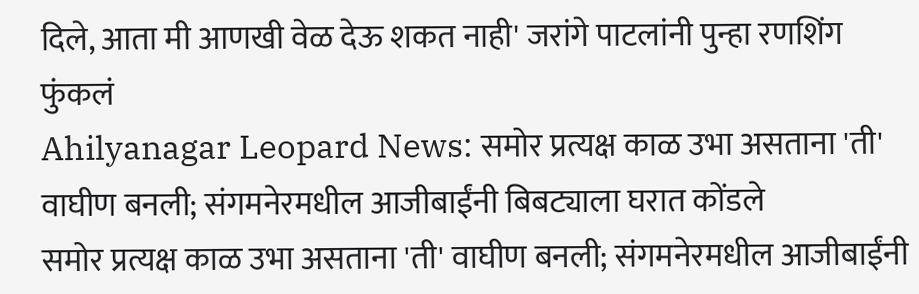दिले, आता मी आणखी वेळ देऊ शकत नाही' जरांगे पाटलांनी पुन्हा रणशिंग फुंकलं
Ahilyanagar Leopard News: समोर प्रत्यक्ष काळ उभा असताना 'ती' वाघीण बनली; संगमनेरमधील आजीबाईंनी बिबट्याला घरात कोंडले
समोर प्रत्यक्ष काळ उभा असताना 'ती' वाघीण बनली; संगमनेरमधील आजीबाईंनी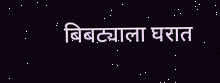बिबट्याला घरात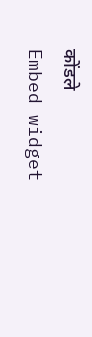कोंडले
Embed widget